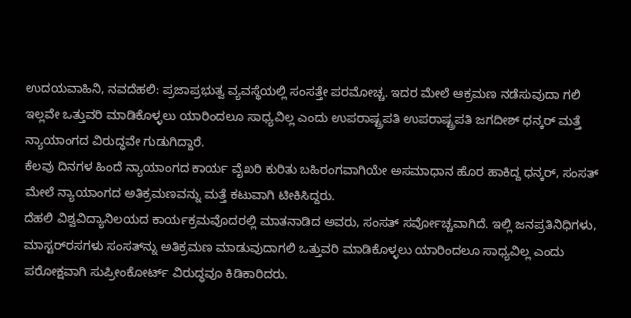ಉದಯವಾಹಿನಿ, ನವದೆಹಲಿ: ಪ್ರಜಾಪ್ರಭುತ್ವ ವ್ಯವಸ್ಥೆಯಲ್ಲಿ ಸಂಸತ್ತೇ ಪರಮೋಚ್ಚ. ಇದರ ಮೇಲೆ ಆಕ್ರಮಣ ನಡೆಸುವುದಾ ಗಲಿ ಇಲ್ಲವೇ ಒತ್ತುವರಿ ಮಾಡಿಕೊಳ್ಳಲು ಯಾರಿಂದಲೂ ಸಾಧ್ಯವಿಲ್ಲ ಎಂದು ಉಪರಾಷ್ಟ್ರಪತಿ ಉಪರಾಷ್ಟ್ರಪತಿ ಜಗದೀಶ್‌ ಧನ್ಕರ್‌ ಮತ್ತೆ ನ್ಯಾಯಾಂಗದ ವಿರುದ್ಧವೇ ಗುಡುಗಿದ್ದಾರೆ.
ಕೆಲವು ದಿನಗಳ ಹಿಂದೆ ನ್ಯಾಯಾಂಗದ ಕಾರ್ಯ ವೈಖರಿ ಕುರಿತು ಬಹಿರಂಗವಾಗಿಯೇ ಅಸಮಾಧಾನ ಹೊರ ಹಾಕಿದ್ದ ಧನ್ಕರ್‌, ಸಂಸತ್‌ ಮೇಲೆ ನ್ಯಾಯಾಂಗದ ಅತಿಕ್ರಮಣವನ್ನು ಮತ್ತೆ ಕಟುವಾಗಿ ಟೀಕಿಸಿದ್ದರು.
ದೆಹಲಿ ವಿಶ್ವವಿದ್ಯಾನಿಲಯದ ಕಾರ್ಯಕ್ರಮವೊದರಲ್ಲಿ ಮಾತನಾಡಿದ ಅವರು, ಸಂಸತ್‌ ಸರ್ವೋಚ್ಚವಾಗಿದೆ. ಇಲ್ಲಿ ಜನಪ್ರತಿನಿಧಿಗಳು, ಮಾಸ್ಟರ್‌ರ‍ಸಗಳು ಸಂಸತ್‌ನ್ನು ಅತಿಕ್ರಮಣ ಮಾಡುವುದಾಗಲಿ ಒತ್ತುವರಿ ಮಾಡಿಕೊಳ್ಳಲು ಯಾರಿಂದಲೂ ಸಾಧ್ಯವಿಲ್ಲ ಎಂದು ಪರೋಕ್ಷವಾಗಿ ಸುಪ್ರೀಂಕೋರ್ಟ್‌ ವಿರುದ್ಧವೂ ಕಿಡಿಕಾರಿದರು.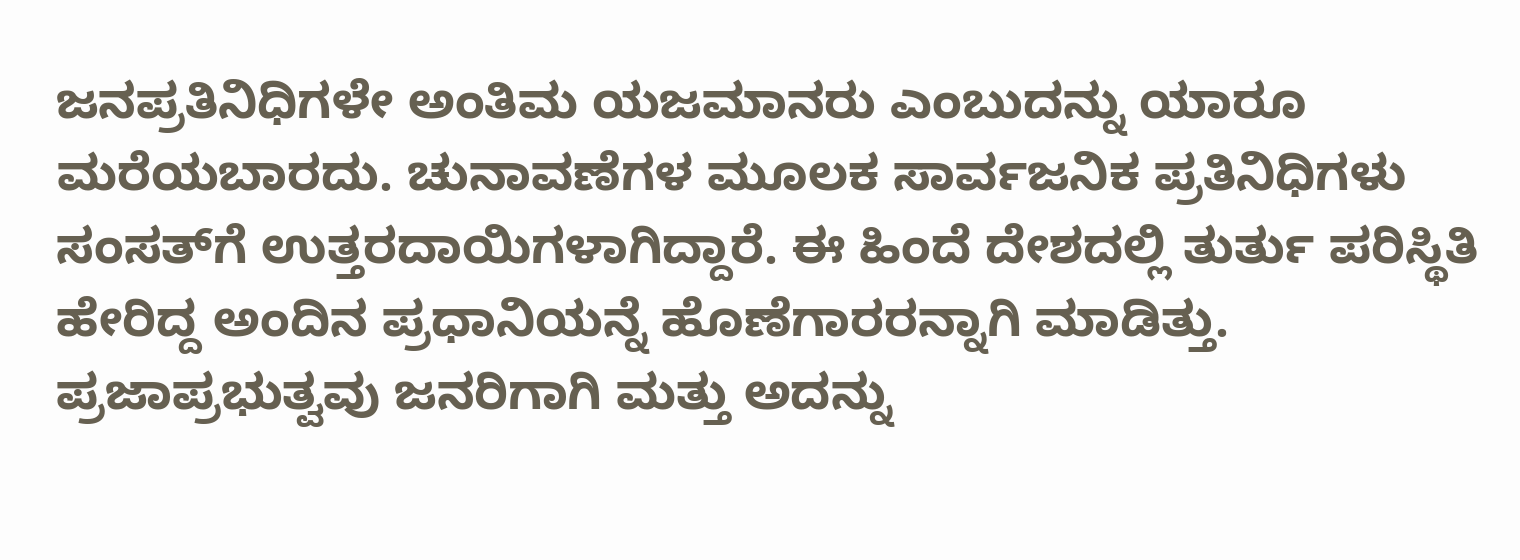ಜನಪ್ರತಿನಿಧಿಗಳೇ ಅಂತಿಮ ಯಜಮಾನರು ಎಂಬುದನ್ನು ಯಾರೂ ಮರೆಯಬಾರದು. ಚುನಾವಣೆಗಳ ಮೂಲಕ ಸಾರ್ವಜನಿಕ ಪ್ರತಿನಿಧಿಗಳು ಸಂಸತ್‌ಗೆ ಉತ್ತರದಾಯಿಗಳಾಗಿದ್ದಾರೆ. ಈ ಹಿಂದೆ ದೇಶದಲ್ಲಿ ತುರ್ತು ಪರಿಸ್ಥಿತಿ ಹೇರಿದ್ದ ಅಂದಿನ ಪ್ರಧಾನಿಯನ್ನೆ ಹೊಣೆಗಾರರನ್ನಾಗಿ ಮಾಡಿತ್ತು. ಪ್ರಜಾಪ್ರಭುತ್ವವು ಜನರಿಗಾಗಿ ಮತ್ತು ಅದನ್ನು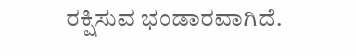ರಕ್ಷಿಸುವ ಭಂಡಾರವಾಗಿದೆ.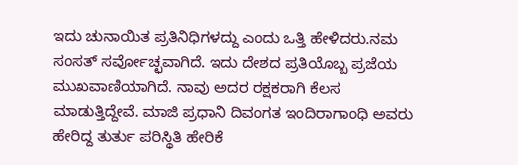ಇದು ಚುನಾಯಿತ ಪ್ರತಿನಿಧಿಗಳದ್ದು ಎಂದು ಒತ್ತಿ ಹೇಳಿದರು.ನಮ ಸಂಸತ್‌ ಸರ್ವೋಚ್ಛವಾಗಿದೆ. ಇದು ದೇಶದ ಪ್ರತಿಯೊಬ್ಬ ಪ್ರಜೆಯ ಮುಖವಾಣಿಯಾಗಿದೆ. ನಾವು ಅದರ ರಕ್ಷಕರಾಗಿ ಕೆಲಸ ಮಾಡುತ್ತಿದ್ದೇವೆ. ಮಾಜಿ ಪ್ರಧಾನಿ ದಿವಂಗತ ಇಂದಿರಾಗಾಂಧಿ ಅವರು ಹೇರಿದ್ದ ತುರ್ತು ಪರಿಸ್ಥಿತಿ ಹೇರಿಕೆ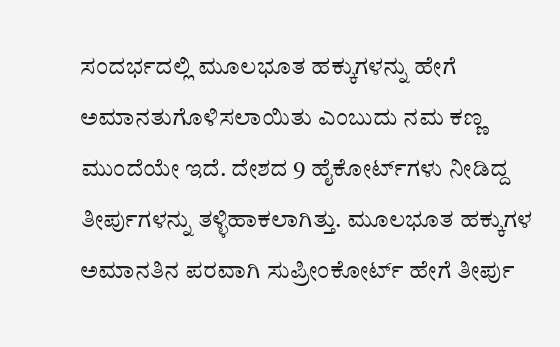ಸಂದರ್ಭದಲ್ಲಿ ಮೂಲಭೂತ ಹಕ್ಕುಗಳನ್ನು ಹೇಗೆ ಅಮಾನತುಗೊಳಿಸಲಾಯಿತು ಎಂಬುದು ನಮ ಕಣ್ಣ ಮುಂದೆಯೇ ಇದೆ. ದೇಶದ 9 ಹೈಕೋರ್ಟ್‌ಗಳು ನೀಡಿದ್ದ ತೀರ್ಪುಗಳನ್ನು ತಳ್ಳಿಹಾಕಲಾಗಿತ್ತು. ಮೂಲಭೂತ ಹಕ್ಕುಗಳ ಅಮಾನತಿನ ಪರವಾಗಿ ಸುಪ್ರೀಂಕೋರ್ಟ್‌ ಹೇಗೆ ತೀರ್ಪು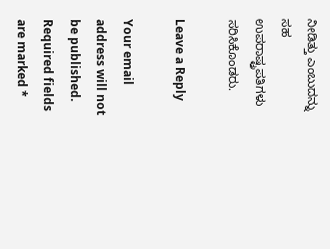ನೀಡಿತ್ತು ಎಂಬುದನ್ನು ಸಹ ಉಪರಾಷ್ಟ್ರಪತಿಗಳು ಸರಿಸಿಕೊಂಡರು.

Leave a Reply

Your email address will not be published. Required fields are marked *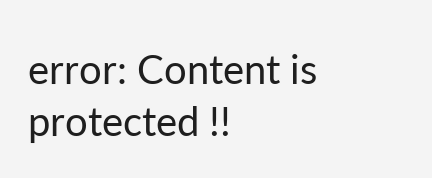error: Content is protected !!